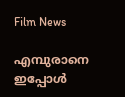Film News

എമ്പുരാനെ ഇപ്പോൾ‌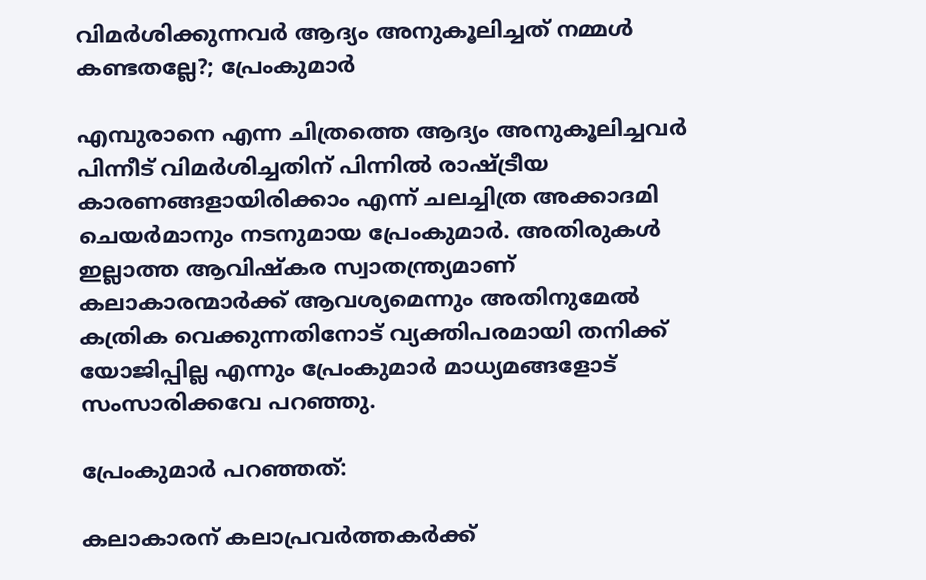വിമർശിക്കുന്നവർ ആദ്യം അനുകൂലിച്ചത് നമ്മൾ കണ്ടതല്ലേ?; പ്രേംകുമാർ

എമ്പുരാനെ എന്ന ചിത്രത്തെ ആദ്യം അനുകൂലിച്ചവർ പിന്നീട് വിമർശിച്ചതിന് പിന്നിൽ രാഷ്ട്രീയ കാരണങ്ങളായിരിക്കാം എന്ന് ചലച്ചിത്ര അക്കാദമി ചെയർമാനും നടനുമായ പ്രേംകുമാർ. അതിരുകൾ ഇല്ലാത്ത ആവിഷ്കര സ്വാതന്ത്ര്യമാണ് കലാകാരന്മാർക്ക് ആവശ്യമെന്നും അതിനുമേൽ കത്രിക വെക്കുന്നതിനോട് വ്യക്തിപരമായി തനിക്ക് യോജിപ്പില്ല എന്നും പ്രേംകുമാർ മാധ്യമങ്ങളോട് സംസാരിക്കവേ പറഞ്ഞു.

പ്രേംകുമാർ പറഞ്ഞത്:

കലാകാരന് കലാപ്രവർത്തകർക്ക്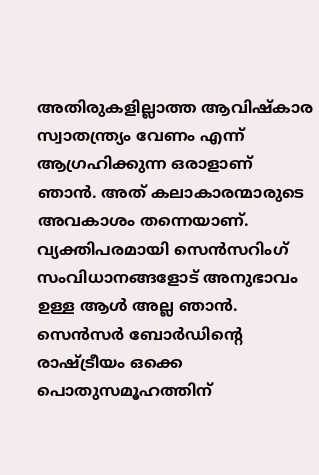അതിരുകളില്ലാത്ത ആവിഷ്കാര സ്വാതന്ത്ര്യം വേണം എന്ന് ആഗ്രഹിക്കുന്ന ഒരാളാണ് ഞാൻ. അത് കലാകാരന്മാരുടെ അവകാശം തന്നെയാണ്. വ്യക്തിപരമായി സെൻസറിംഗ് സംവിധാനങ്ങളോട് അനുഭാവം ഉള്ള ആൾ അല്ല ഞാൻ. സെൻസർ ബോർഡിന്റെ രാഷ്ട്രീയം ഒക്കെ പൊതുസമൂഹത്തിന്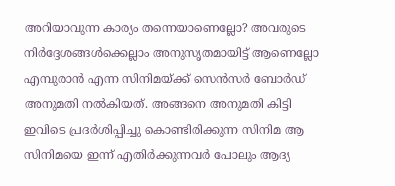അറിയാവുന്ന കാര്യം തന്നെയാണെല്ലോ? അവരുടെ നിർദ്ദേശങ്ങൾക്കെല്ലാം അനുസൃതമായിട്ട് ആണെല്ലോ എമ്പുരാൻ എന്ന സിനിമയ്ക്ക് സെൻസർ ബോർഡ് അനുമതി നൽകിയത്. അങ്ങനെ അനുമതി കിട്ടി ഇവിടെ പ്രദർശിപ്പിച്ചു കൊണ്ടിരിക്കുന്ന സിനിമ ആ സിനിമയെ ഇന്ന് എതിർ‌ക്കുന്നവർ പോലും ആദ്യ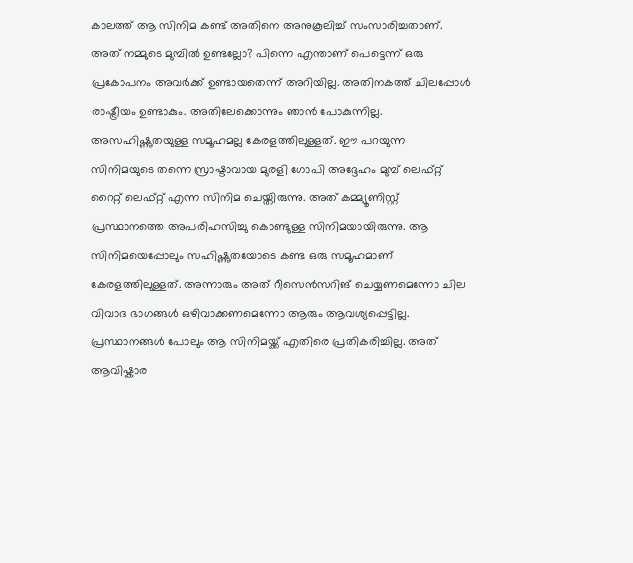കാലത്ത് ആ സിനിമ കണ്ട് അതിനെ അനുകൂലിച്ച് സംസാരിച്ചതാണ്. അത് നമ്മുടെ മുമ്പിൽ ഉണ്ടല്ലോ? പിന്നെ എന്താണ് പെട്ടെന്ന് ഒരു പ്രകോപനം അവർക്ക് ഉണ്ടായതെന്ന് അറിയില്ല. അതിനകത്ത് ചിലപ്പോൾ രാഷ്ട്രീയം ഉണ്ടാകും. അതിലേക്കൊന്നും ഞാൻ പോകുന്നില്ല. അസഹിഷ്ണുതയുള്ള സമൂഹമല്ല കേരളത്തിലുള്ളത്. ഈ പറയുന്ന സിനിമയുടെ തന്നെ സ്രാഷ്ടാവായ മുരളി ഗോപി അദ്ദേഹം മുമ്പ് ലെഫ്റ്റ് റൈറ്റ് ലെഫ്റ്റ് എന്ന സിനിമ ചെയ്തിരുന്നു. അത് കമ്മ്യൂണിസ്റ്റ് പ്രസ്ഥാനത്തെ അപരിഹസിച്ചു കൊണ്ടുള്ള സിനിമയായിരുന്നു. ആ സിനിമയെപ്പോലും സഹിഷ്ണുതയോടെ കണ്ട ഒരു സമൂഹമാണ് കേരളത്തിലുള്ളത്. അന്നാരും അത് റീസെൻസറിങ് ചെയ്യണമെന്നോ ചില വിവാദ ഭാഗങ്ങൾ ഒഴിവാക്കണമെന്നോ ആരും ആവശ്യപ്പെട്ടില്ല. പ്രസ്ഥാനങ്ങൾ പോലും ആ സിനിമയ്ക്ക് എതിരെ പ്രതികരിച്ചില്ല. അത് ആവിഷ്കാര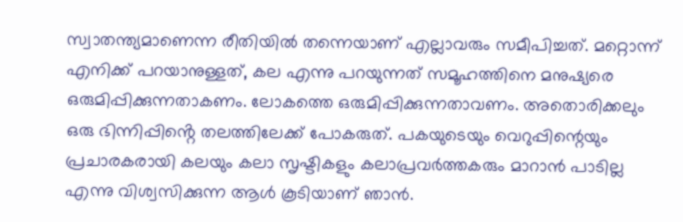സ്വാതന്ത്യമാണെന്ന രീതിയിൽ തന്നെയാണ് എല്ലാവരും സമീപിച്ചത്. മറ്റൊന്ന് എനിക്ക് പറയാനുള്ളത്, കല എന്നു പറയുന്നത് സമൂഹത്തിനെ മനുഷ്യരെ ഒരുമിപ്പിക്കുന്നതാകണം. ലോകത്തെ ഒരുമിപ്പിക്കുന്നതാവണം. അതൊരിക്കലും ഒരു ഭിന്നിപ്പിൻ്റെ തലത്തിലേക്ക് പോകരുത്. പകയുടെയും വെറുപ്പിന്റെയും പ്രചാരകരായി കലയും കലാ സൃഷ്ടികളും കലാപ്രവർത്തകരും മാറാൻ പാടില്ല എന്നു വിശ്വസിക്കുന്ന ആൾ കൂടിയാണ് ഞാൻ.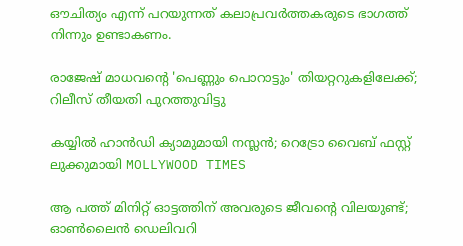ഔചിത്യം എന്ന് പറയുന്നത് കലാപ്രവർത്തകരുടെ ഭാഗത്ത് നിന്നും ഉണ്ടാകണം.

രാജേഷ് മാധവന്റെ 'പെണ്ണും പൊറാട്ടും' തിയറ്ററുകളിലേക്ക്; റിലീസ് തീയതി പുറത്തുവിട്ടു

കയ്യിൽ ഹാൻഡി ക്യാമുമായി നസ്ലൻ; റെട്രോ വൈബ് ഫസ്റ്റ് ലുക്കുമായി MOLLYWOOD TIMES

ആ പത്ത് മിനിറ്റ് ഓട്ടത്തിന് അവരുടെ ജീവന്റെ വിലയുണ്ട്; ഓണ്‍ലൈന്‍ ഡെലിവറി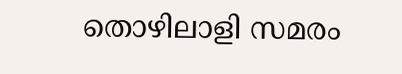തൊഴിലാളി സമരം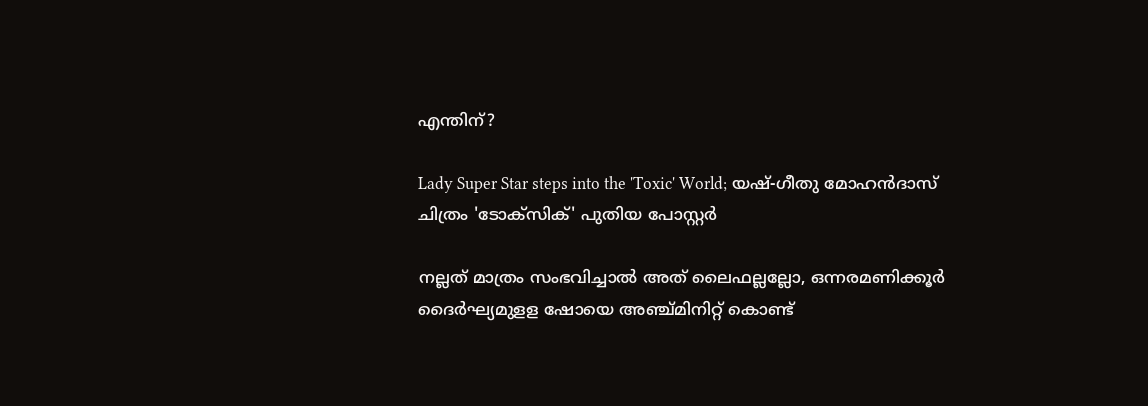എന്തിന്?

Lady Super Star steps into the 'Toxic' World; യഷ്-ഗീതു മോഹൻദാസ് ചിത്രം 'ടോക്സിക്' പുതിയ പോസ്റ്റർ

നല്ലത് മാത്രം സംഭവിച്ചാല്‍ അത് ലൈഫല്ലല്ലോ, ഒന്നരമണിക്കൂർ ദൈർഘ്യമുളള ഷോയെ അഞ്ച്മിനിറ്റ് കൊണ്ട്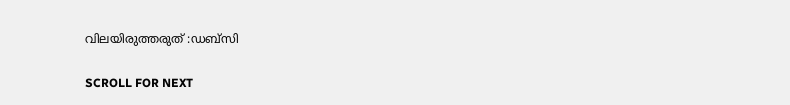വിലയിരുത്തരുത് :ഡബ്സി

SCROLL FOR NEXT